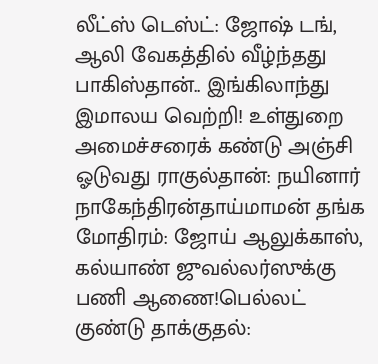லீட்ஸ் டெஸ்ட்: ஜோஷ் டங், ஆலி வேகத்தில் வீழ்ந்தது பாகிஸ்தான்.. இங்கிலாந்து இமாலய வெற்றி! உள்துறை அமைச்சரைக் கண்டு அஞ்சி ஓடுவது ராகுல்தான்: நயினார் நாகேந்திரன்தாய்மாமன் தங்க மோதிரம்: ஜோய் ஆலுக்காஸ், கல்யாண் ஜுவல்லர்ஸுக்கு பணி ஆணை!பெல்லட் குண்டு தாக்குதல்: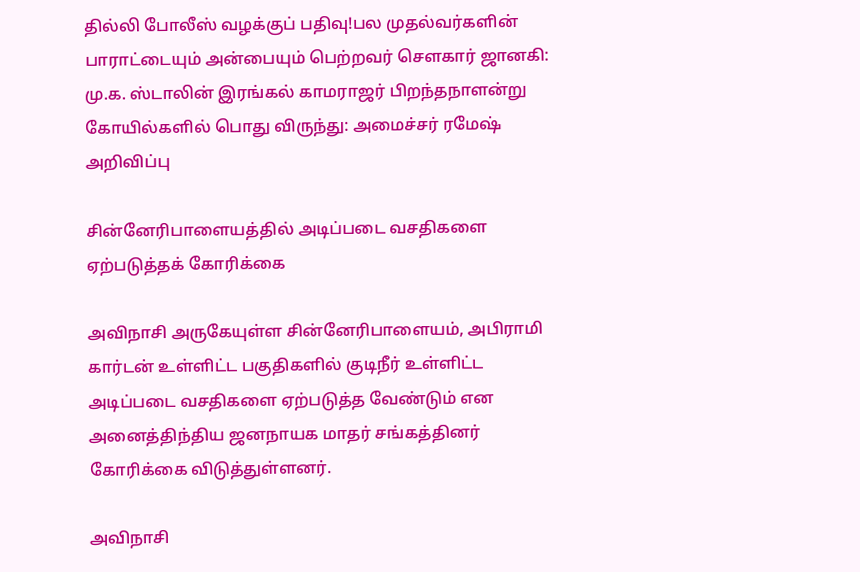தில்லி போலீஸ் வழக்குப் பதிவு!பல முதல்வர்களின் பாராட்டையும் அன்பையும் பெற்றவர் சௌகார் ஜானகி: மு.க. ஸ்டாலின் இரங்கல் காமராஜர் பிறந்தநாளன்று கோயில்களில் பொது விருந்து: அமைச்சர் ரமேஷ் அறிவிப்பு

சின்னேரிபாளையத்தில் அடிப்படை வசதிகளை ஏற்படுத்தக் கோரிக்கை

அவிநாசி அருகேயுள்ள சின்னேரிபாளையம், அபிராமி கார்டன் உள்ளிட்ட பகுதிகளில் குடிநீர் உள்ளிட்ட அடிப்படை வசதிகளை ஏற்படுத்த வேண்டும் என அனைத்திந்திய ஜனநாயக மாதர் சங்கத்தினர் கோரிக்கை விடுத்துள்ளனர்.

அவிநாசி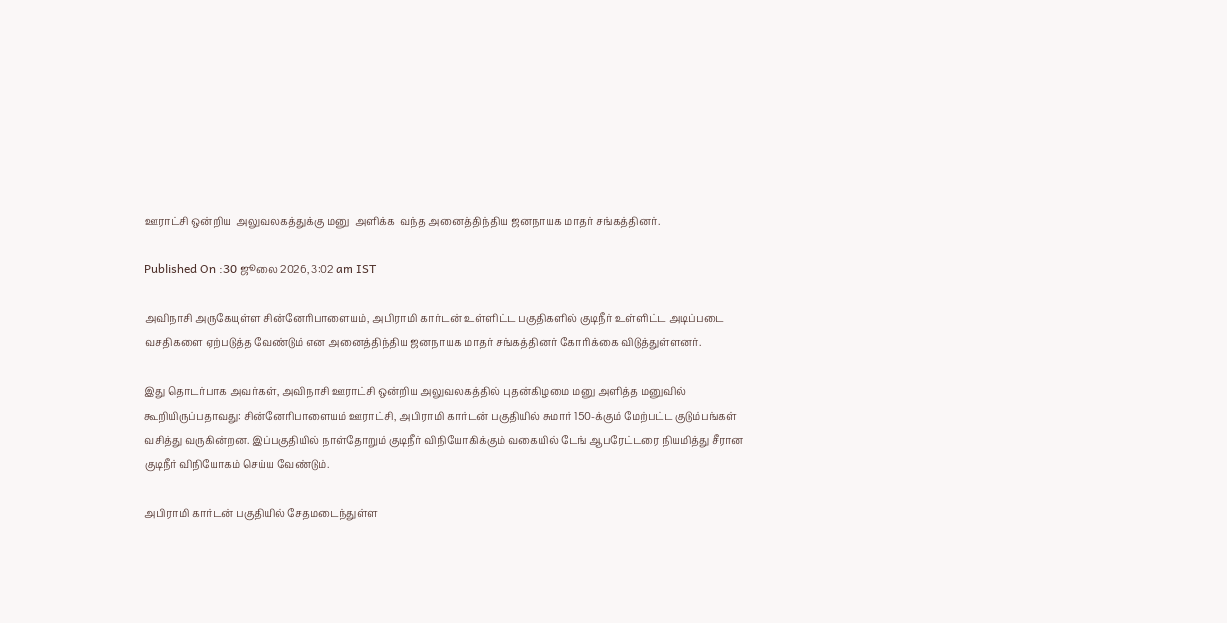ஊராட்சி ஒன்றிய  அலுவலகத்துக்கு மனு  அளிக்க  வந்த அனைத்திந்திய ஜனநாயக மாதர் சங்கத்தினர்.

Published On :30 ஜூலை 2026, 3:02 am IST

அவிநாசி அருகேயுள்ள சின்னேரிபாளையம், அபிராமி கார்டன் உள்ளிட்ட பகுதிகளில் குடிநீர் உள்ளிட்ட அடிப்படை வசதிகளை ஏற்படுத்த வேண்டும் என அனைத்திந்திய ஜனநாயக மாதர் சங்கத்தினர் கோரிக்கை விடுத்துள்ளனர்.

இது தொடர்பாக அவர்கள், அவிநாசி ஊராட்சி ஒன்றிய அலுவலகத்தில் புதன்கிழமை மனு அளித்த மனுவில் கூறியிருப்பதாவது: சின்னேரிபாளையம் ஊராட்சி, அபிராமி கார்டன் பகுதியில் சுமார் 150-க்கும் மேற்பட்ட குடும்பங்கள் வசித்து வருகின்றன. இப்பகுதியில் நாள்தோறும் குடிநீர் விநியோகிக்கும் வகையில் டேங் ஆபரேட்டரை நியமித்து சீரான குடிநீர் விநியோகம் செய்ய வேண்டும்.

அபிராமி கார்டன் பகுதியில் சேதமடைந்துள்ள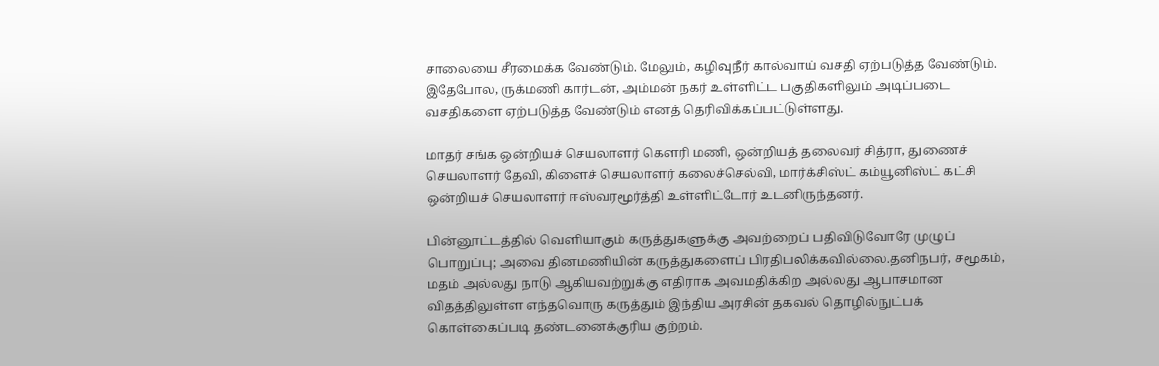சாலையை சீரமைக்க வேண்டும். மேலும், கழிவுநீர் கால்வாய் வசதி ஏற்படுத்த வேண்டும். இதேபோல, ருக்மணி கார்டன், அம்மன் நகர் உள்ளிட்ட பகுதிகளிலும் அடிப்படை வசதிகளை ஏற்படுத்த வேண்டும் எனத் தெரிவிக்கப்பட்டுள்ளது.

மாதர் சங்க ஒன்றியச் செயலாளர் கெளரி மணி, ஒன்றியத் தலைவர் சித்ரா, துணைச் செயலாளர் தேவி, கிளைச் செயலாளர் கலைச்செல்வி, மார்க்சிஸ்ட் கம்யூனிஸ்ட் கட்சி ஒன்றியச் செயலாளர் ஈஸ்வரமூர்த்தி உள்ளிட்டோர் உடனிருந்தனர்.

பின்னூட்டத்தில் வெளியாகும் கருத்துகளுக்கு அவற்றைப் பதிவிடுவோரே முழுப் பொறுப்பு; அவை தினமணியின் கருத்துகளைப் பிரதிபலிக்கவில்லை.தனிநபர், சமூகம், மதம் அல்லது நாடு ஆகியவற்றுக்கு எதிராக அவமதிக்கிற அல்லது ஆபாசமான விதத்திலுள்ள எந்தவொரு கருத்தும் இந்திய அரசின் தகவல் தொழில்நுட்பக் கொள்கைப்படி தண்டனைக்குரிய குற்றம்.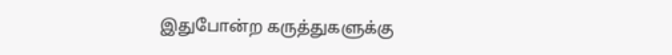இதுபோன்ற கருத்துகளுக்கு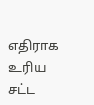எதிராக உரிய சட்ட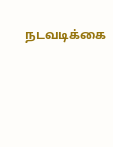நடவடிக்கை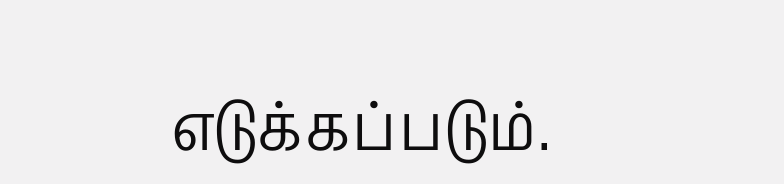எடுக்கப்படும்.